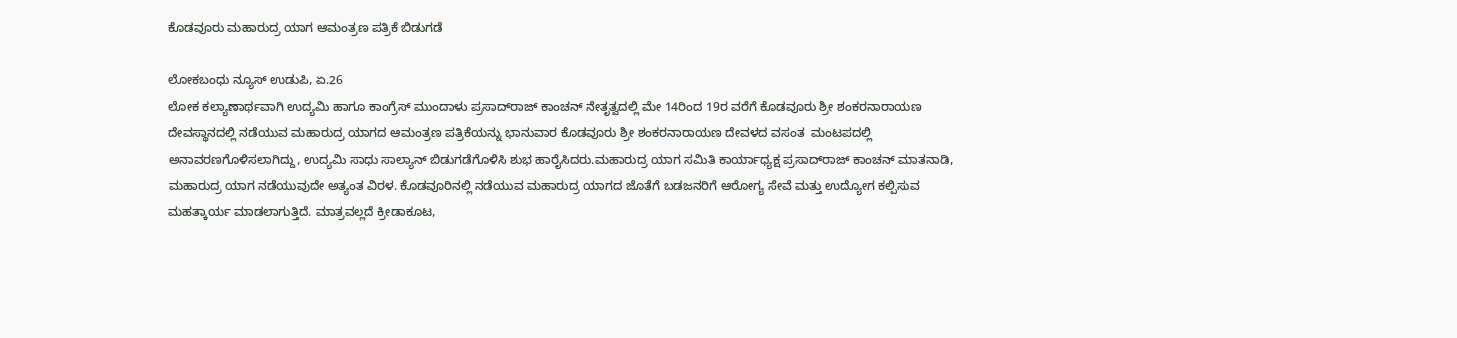ಕೊಡವೂರು ಮಹಾರುದ್ರ ಯಾಗ ಆಮಂತ್ರಣ ಪತ್ರಿಕೆ ಬಿಡುಗಡೆ

ಲೋಕಬಂಧು ನ್ಯೂಸ್ ಉಡುಪಿ, ಏ.26
ಲೋಕ ಕಲ್ಯಾಣಾರ್ಥವಾಗಿ ಉದ್ಯಮಿ ಹಾಗೂ ಕಾಂಗ್ರೆಸ್ ಮುಂದಾಳು ಪ್ರಸಾದ್‌ರಾಜ್‌ ಕಾಂಚನ್ ನೇತೃತ್ವದಲ್ಲಿ ಮೇ 14ರಿಂದ 19ರ ವರೆಗೆ ಕೊಡವೂರು ಶ್ರೀ ಶಂಕರನಾರಾಯಣ ದೇವಸ್ಥಾನದಲ್ಲಿ ನಡೆಯುವ ಮಹಾರುದ್ರ ಯಾಗದ ಆಮಂತ್ರಣ ಪತ್ರಿಕೆಯನ್ನು ಭಾನುವಾರ ಕೊಡವೂರು ಶ್ರೀ ಶಂಕರನಾರಾಯಣ ದೇವಳದ ವಸಂತ  ಮಂಟಪದಲ್ಲಿ ಅನಾವರಣಗೊಳಿಸಲಾಗಿದ್ದು, ಉದ್ಯಮಿ ಸಾಧು ಸಾಲ್ಯಾನ್‌ ಬಿಡುಗಡೆಗೊಳಿಸಿ ಶುಭ ಹಾರೈಸಿದರು.ಮಹಾರುದ್ರ ಯಾಗ ಸಮಿತಿ ಕಾರ್ಯಾಧ್ಯಕ್ಷ ಪ್ರಸಾದ್‌ರಾಜ್‌ ಕಾಂಚನ್‌ ಮಾತನಾಡಿ, ಮಹಾರುದ್ರ ಯಾಗ ನಡೆಯುವುದೇ ಅತ್ಯಂತ ವಿರಳ. ಕೊಡವೂರಿನಲ್ಲಿ ನಡೆಯುವ ಮಹಾರುದ್ರ ಯಾಗದ ಜೊತೆಗೆ ಬಡಜನರಿಗೆ ಆರೋಗ್ಯ ಸೇವೆ ಮತ್ತು ಉದ್ಯೋಗ ಕಲ್ಪಿಸುವ ಮಹತ್ಕಾರ್ಯ ಮಾಡಲಾಗುತ್ತಿದೆ. ಮಾತ್ರವಲ್ಲದೆ ಕ್ರೀಡಾಕೂಟ,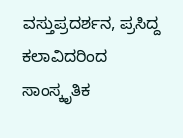ವಸ್ತುಪ್ರದರ್ಶನ, ಪ್ರಸಿದ್ದ ಕಲಾವಿದರಿಂದ ಸಾಂಸ್ಕೃತಿಕ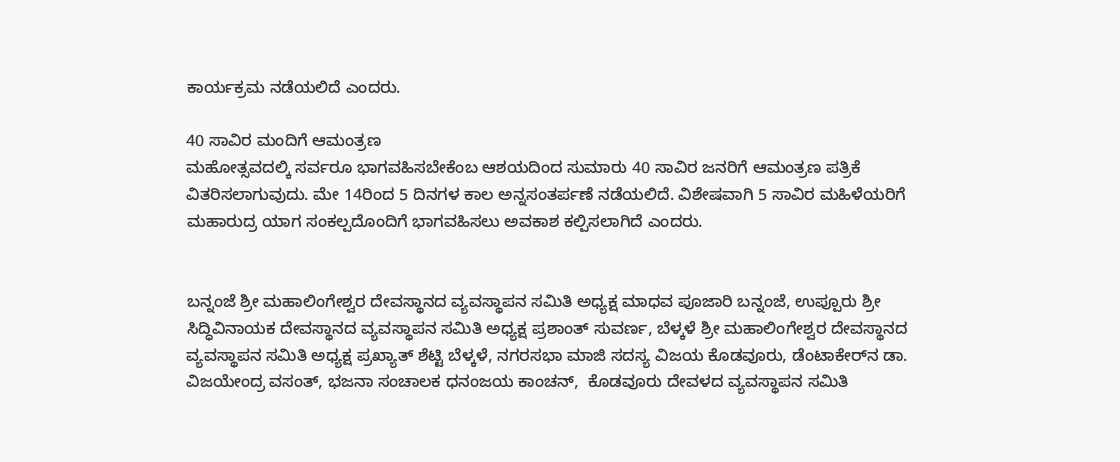ಕಾರ್ಯಕ್ರಮ ನಡೆಯಲಿದೆ ಎಂದರು.

40 ಸಾವಿರ ಮಂದಿಗೆ ಆಮಂತ್ರಣ
ಮಹೋತ್ಸವದಲ್ಕಿ ಸರ್ವರೂ ಭಾಗವಹಿಸಬೇಕೆಂಬ ಆಶಯದಿಂದ ಸುಮಾರು 40 ಸಾವಿರ ಜನರಿಗೆ ಆಮಂತ್ರಣ ಪತ್ರಿಕೆ ವಿತರಿಸಲಾಗುವುದು. ಮೇ 14ರಿಂದ 5 ದಿನಗಳ ಕಾಲ ಅನ್ನಸಂತರ್ಪಣೆ ನಡೆಯಲಿದೆ. ವಿಶೇಷವಾಗಿ 5 ಸಾವಿರ ಮಹಿಳೆಯರಿಗೆ ಮಹಾರುದ್ರ ಯಾಗ ಸಂಕಲ್ಪದೊಂದಿಗೆ ಭಾಗವಹಿಸಲು ಅವಕಾಶ ಕಲ್ಪಿಸಲಾಗಿದೆ ಎಂದರು.


ಬನ್ನಂಜೆ ಶ್ರೀ ಮಹಾಲಿಂಗೇಶ್ವರ ದೇವಸ್ಥಾನದ ವ್ಯವಸ್ಥಾಪನ ಸಮಿತಿ ಅಧ್ಯಕ್ಷ ಮಾಧವ ಪೂಜಾರಿ ಬನ್ನಂಜೆ, ಉಪ್ಪೂರು ಶ್ರೀ ಸಿದ್ಧಿವಿನಾಯಕ ದೇವಸ್ಥಾನದ ವ್ಯವಸ್ಥಾಪನ ಸಮಿತಿ ಅಧ್ಯಕ್ಷ ಪ್ರಶಾಂತ್‌ ಸುವರ್ಣ, ಬೆಳ್ಕಳೆ ಶ್ರೀ ಮಹಾಲಿಂಗೇಶ್ವರ ದೇವಸ್ಥಾನದ ವ್ಯವಸ್ಥಾಪನ ಸಮಿತಿ ಅಧ್ಯಕ್ಷ ಪ್ರಖ್ಯಾತ್‌ ಶೆಟ್ಟಿ ಬೆಳ್ಕಳೆ, ನಗರಸಭಾ ಮಾಜಿ ಸದಸ್ಯ ವಿಜಯ ಕೊಡವೂರು, ಡೆಂಟಾಕೇರ್‌ನ ಡಾ‌. ವಿಜಯೇಂದ್ರ ವಸಂತ್‌, ಭಜನಾ ಸಂಚಾಲಕ ಧನಂಜಯ ಕಾಂಚನ್,  ಕೊಡವೂರು ದೇವಳದ ವ್ಯವಸ್ಥಾಪನ ಸಮಿತಿ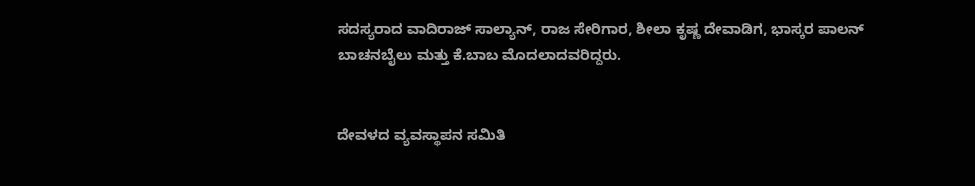ಸದಸ್ಯರಾದ ವಾದಿರಾಜ್‌ ಸಾಲ್ಯಾನ್, ರಾಜ ಸೇರಿಗಾರ, ಶೀಲಾ ಕೃಷ್ಣ ದೇವಾಡಿಗ, ಭಾಸ್ಕರ ಪಾಲನ್‌ ಬಾಚನಬೈಲು ಮತ್ತು ಕೆ.ಬಾಬ ಮೊದಲಾದವರಿದ್ದರು.


ದೇವಳದ ವ್ಯವಸ್ಥಾಪನ ಸಮಿತಿ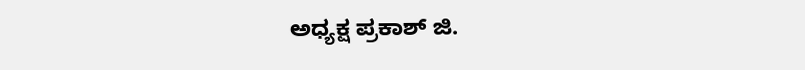ಅಧ್ಯಕ್ಷ ಪ್ರಕಾಶ್‌ ಜಿ.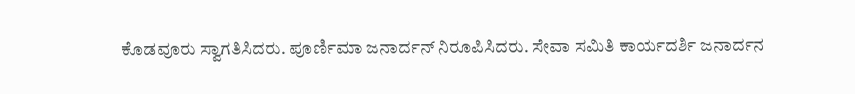ಕೊಡವೂರು ಸ್ವಾಗತಿಸಿದರು. ಪೂರ್ಣಿಮಾ ಜನಾರ್ದನ್‌ ನಿರೂಪಿಸಿದರು. ಸೇವಾ ಸಮಿತಿ ಕಾರ್ಯದರ್ಶಿ ಜನಾರ್ದನ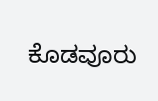ಕೊಡವೂರು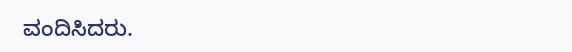ವಂದಿಸಿದರು.